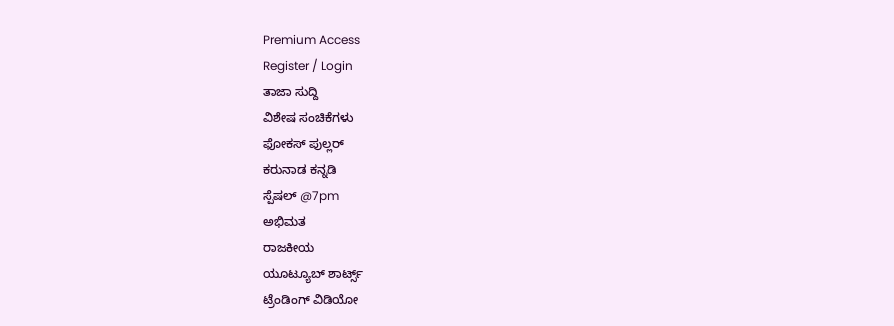Premium Access
Register / Login
ತಾಜಾ ಸುದ್ದಿ
ವಿಶೇಷ ಸಂಚಿಕೆಗಳು
ಫೋಕಸ್ ಪುಲ್ಲರ್
ಕರುನಾಡ ಕನ್ನಡಿ
ಸ್ಪೆಷಲ್ @7pm
ಅಭಿಮತ
ರಾಜಕೀಯ
ಯೂಟ್ಯೂಬ್ ಶಾರ್ಟ್ಸ್
ಟ್ರೆಂಡಿಂಗ್ ವಿಡಿಯೋ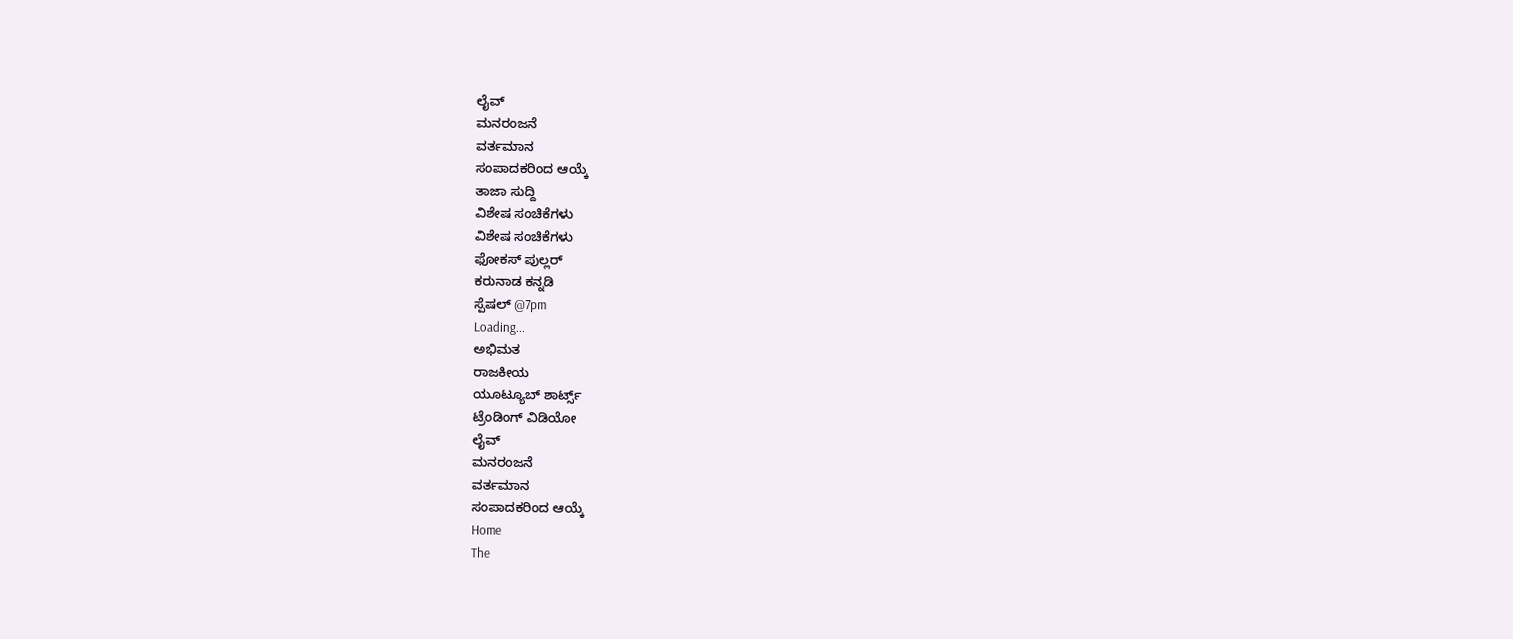ಲೈವ್
ಮನರಂಜನೆ
ವರ್ತಮಾನ
ಸಂಪಾದಕರಿಂದ ಆಯ್ಕೆ
ತಾಜಾ ಸುದ್ದಿ
ವಿಶೇಷ ಸಂಚಿಕೆಗಳು
ವಿಶೇಷ ಸಂಚಿಕೆಗಳು
ಫೋಕಸ್ ಪುಲ್ಲರ್
ಕರುನಾಡ ಕನ್ನಡಿ
ಸ್ಪೆಷಲ್ @7pm
Loading...
ಅಭಿಮತ
ರಾಜಕೀಯ
ಯೂಟ್ಯೂಬ್ ಶಾರ್ಟ್ಸ್
ಟ್ರೆಂಡಿಂಗ್ ವಿಡಿಯೋ
ಲೈವ್
ಮನರಂಜನೆ
ವರ್ತಮಾನ
ಸಂಪಾದಕರಿಂದ ಆಯ್ಕೆ
Home
The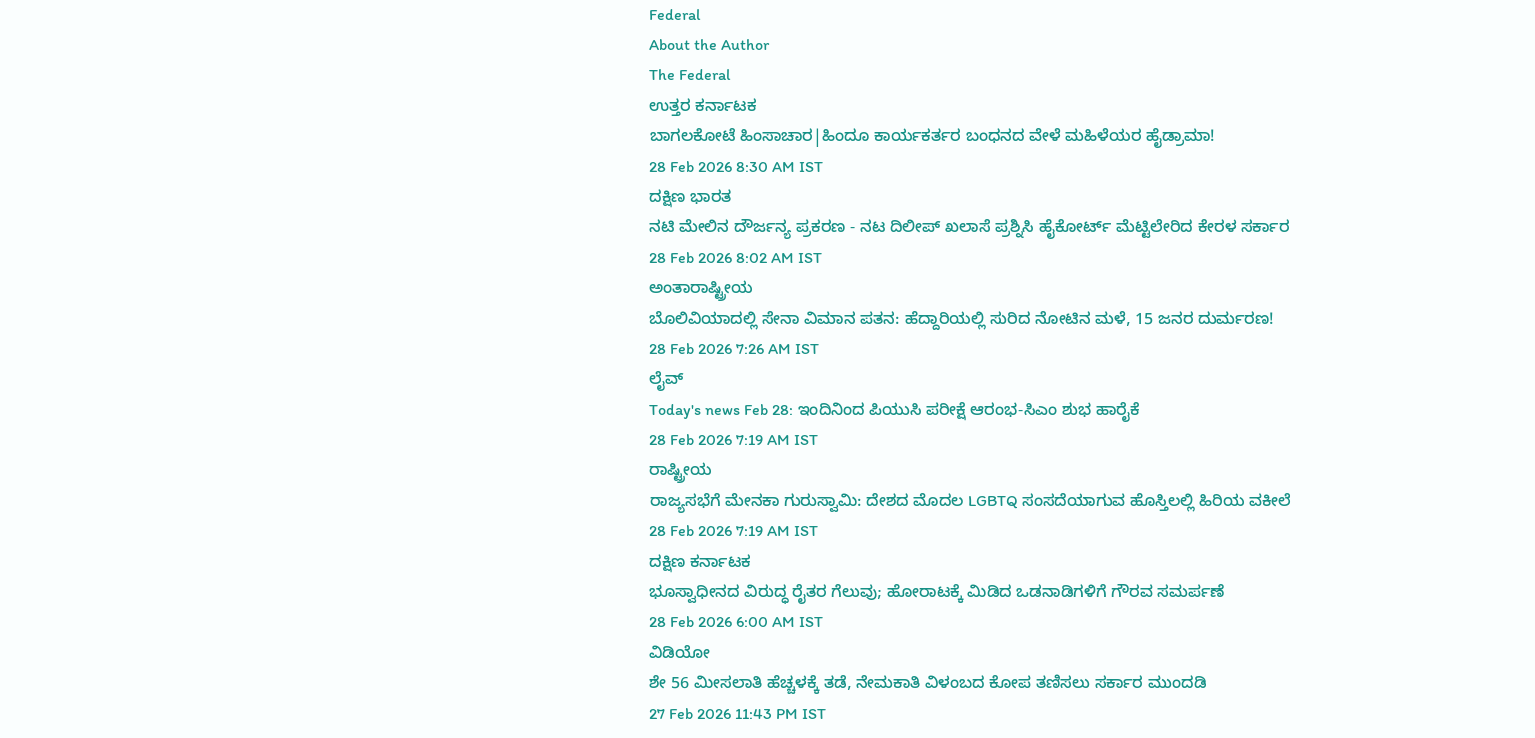Federal
About the Author
The Federal
ಉತ್ತರ ಕರ್ನಾಟಕ
ಬಾಗಲಕೋಟೆ ಹಿಂಸಾಚಾರ|ಹಿಂದೂ ಕಾರ್ಯಕರ್ತರ ಬಂಧನದ ವೇಳೆ ಮಹಿಳೆಯರ ಹೈಡ್ರಾಮಾ!
28 Feb 2026 8:30 AM IST
ದಕ್ಷಿಣ ಭಾರತ
ನಟಿ ಮೇಲಿನ ದೌರ್ಜನ್ಯ ಪ್ರಕರಣ - ನಟ ದಿಲೀಪ್ ಖಲಾಸೆ ಪ್ರಶ್ನಿಸಿ ಹೈಕೋರ್ಟ್ ಮೆಟ್ಟಿಲೇರಿದ ಕೇರಳ ಸರ್ಕಾರ
28 Feb 2026 8:02 AM IST
ಅಂತಾರಾಷ್ಟ್ರೀಯ
ಬೊಲಿವಿಯಾದಲ್ಲಿ ಸೇನಾ ವಿಮಾನ ಪತನ: ಹೆದ್ದಾರಿಯಲ್ಲಿ ಸುರಿದ ನೋಟಿನ ಮಳೆ, 15 ಜನರ ದುರ್ಮರಣ!
28 Feb 2026 7:26 AM IST
ಲೈವ್
Today's news Feb 28: ಇಂದಿನಿಂದ ಪಿಯುಸಿ ಪರೀಕ್ಷೆ ಆರಂಭ-ಸಿಎಂ ಶುಭ ಹಾರೈಕೆ
28 Feb 2026 7:19 AM IST
ರಾಷ್ಟ್ರೀಯ
ರಾಜ್ಯಸಭೆಗೆ ಮೇನಕಾ ಗುರುಸ್ವಾಮಿ: ದೇಶದ ಮೊದಲ LGBTQ ಸಂಸದೆಯಾಗುವ ಹೊಸ್ತಿಲಲ್ಲಿ ಹಿರಿಯ ವಕೀಲೆ
28 Feb 2026 7:19 AM IST
ದಕ್ಷಿಣ ಕರ್ನಾಟಕ
ಭೂಸ್ವಾಧೀನದ ವಿರುದ್ಧ ರೈತರ ಗೆಲುವು; ಹೋರಾಟಕ್ಕೆ ಮಿಡಿದ ಒಡನಾಡಿಗಳಿಗೆ ಗೌರವ ಸಮರ್ಪಣೆ
28 Feb 2026 6:00 AM IST
ವಿಡಿಯೋ
ಶೇ 56 ಮೀಸಲಾತಿ ಹೆಚ್ಚಳಕ್ಕೆ ತಡೆ, ನೇಮಕಾತಿ ವಿಳಂಬದ ಕೋಪ ತಣಿಸಲು ಸರ್ಕಾರ ಮುಂದಡಿ
27 Feb 2026 11:43 PM IST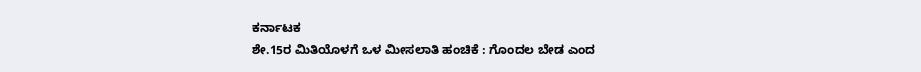ಕರ್ನಾಟಕ
ಶೇ.15ರ ಮಿತಿಯೊಳಗೆ ಒಳ ಮೀಸಲಾತಿ ಹಂಚಿಕೆ : ಗೊಂದಲ ಬೇಡ ಎಂದ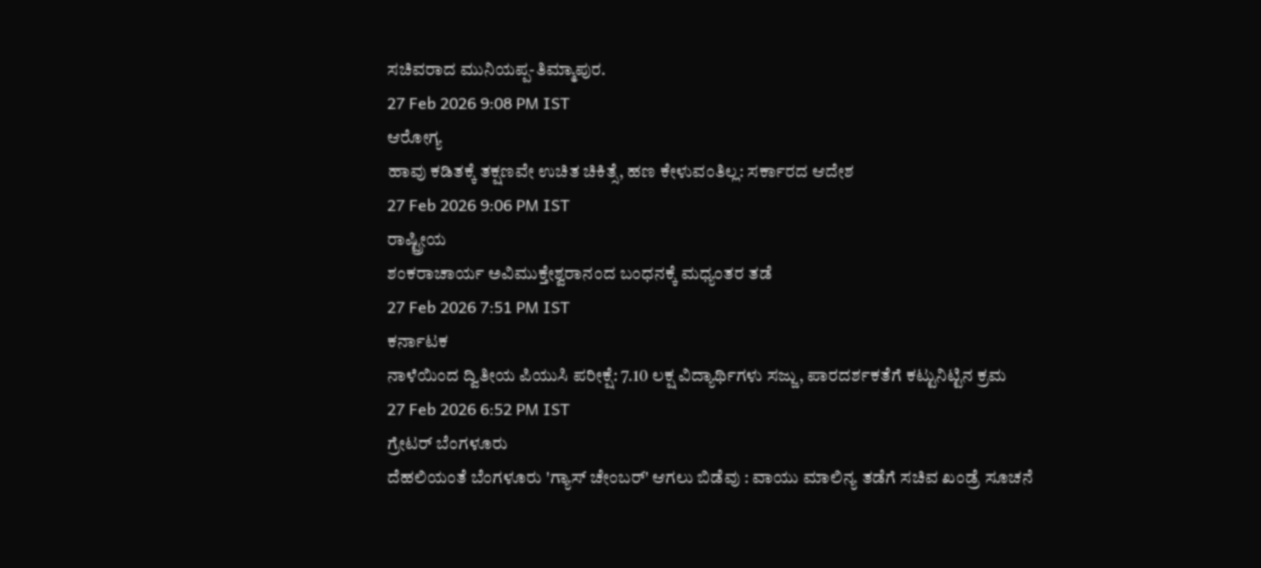ಸಚಿವರಾದ ಮುನಿಯಪ್ಪ-ತಿಮ್ಮಾಪುರ.
27 Feb 2026 9:08 PM IST
ಆರೋಗ್ಯ
ಹಾವು ಕಡಿತಕ್ಕೆ ತಕ್ಷಣವೇ ಉಚಿತ ಚಿಕಿತ್ಸೆ, ಹಣ ಕೇಳುವಂತಿಲ್ಲ: ಸರ್ಕಾರದ ಆದೇಶ
27 Feb 2026 9:06 PM IST
ರಾಷ್ಟ್ರೀಯ
ಶಂಕರಾಚಾರ್ಯ ಅವಿಮುಕ್ತೇಶ್ವರಾನಂದ ಬಂಧನಕ್ಕೆ ಮಧ್ಯಂತರ ತಡೆ
27 Feb 2026 7:51 PM IST
ಕರ್ನಾಟಕ
ನಾಳೆಯಿಂದ ದ್ವಿತೀಯ ಪಿಯುಸಿ ಪರೀಕ್ಷೆ: 7.10 ಲಕ್ಷ ವಿದ್ಯಾರ್ಥಿಗಳು ಸಜ್ಜು, ಪಾರದರ್ಶಕತೆಗೆ ಕಟ್ಟುನಿಟ್ಟಿನ ಕ್ರಮ
27 Feb 2026 6:52 PM IST
ಗ್ರೇಟರ್ ಬೆಂಗಳೂರು
ದೆಹಲಿಯಂತೆ ಬೆಂಗಳೂರು 'ಗ್ಯಾಸ್ ಚೇಂಬರ್' ಆಗಲು ಬಿಡೆವು : ವಾಯು ಮಾಲಿನ್ಯ ತಡೆಗೆ ಸಚಿವ ಖಂಡ್ರೆ ಸೂಚನೆ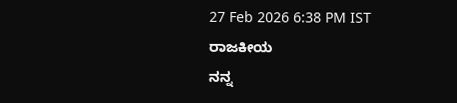27 Feb 2026 6:38 PM IST
ರಾಜಕೀಯ
ನನ್ನ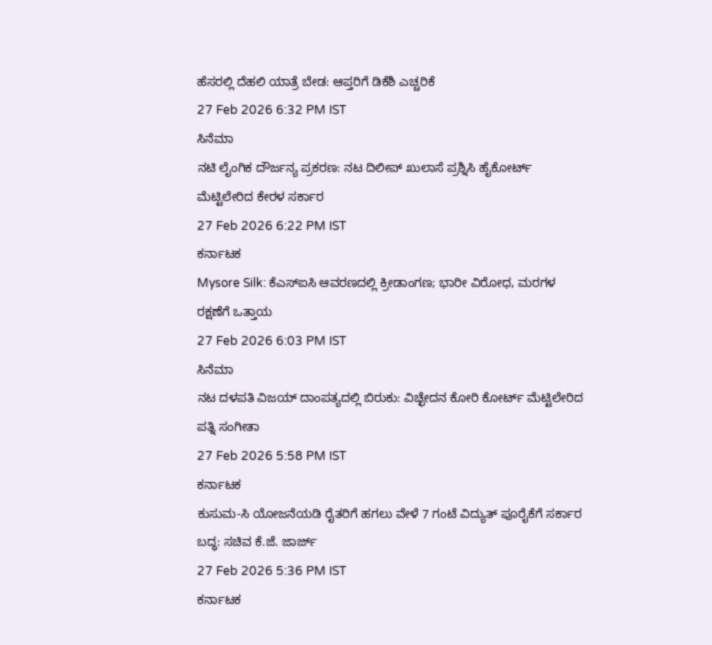ಹೆಸರಲ್ಲಿ ದೆಹಲಿ ಯಾತ್ರೆ ಬೇಡ: ಆಪ್ತರಿಗೆ ಡಿಕೆಶಿ ಎಚ್ಚರಿಕೆ
27 Feb 2026 6:32 PM IST
ಸಿನೆಮಾ
ನಟಿ ಲೈಂಗಿಕ ದೌರ್ಜನ್ಯ ಪ್ರಕರಣ: ನಟ ದಿಲೀಪ್ ಖುಲಾಸೆ ಪ್ರಶ್ನಿಸಿ ಹೈಕೋರ್ಟ್ ಮೆಟ್ಟಿಲೇರಿದ ಕೇರಳ ಸರ್ಕಾರ
27 Feb 2026 6:22 PM IST
ಕರ್ನಾಟಕ
Mysore Silk: ಕೆಎಸ್ಐಸಿ ಆವರಣದಲ್ಲಿ ಕ್ರೀಡಾಂಗಣ; ಭಾರೀ ವಿರೋಧ, ಮರಗಳ ರಕ್ಷಣೆಗೆ ಒತ್ತಾಯ
27 Feb 2026 6:03 PM IST
ಸಿನೆಮಾ
ನಟ ದಳಪತಿ ವಿಜಯ್ ದಾಂಪತ್ಯದಲ್ಲಿ ಬಿರುಕು: ವಿಚ್ಛೇದನ ಕೋರಿ ಕೋರ್ಟ್ ಮೆಟ್ಟಿಲೇರಿದ ಪತ್ನಿ ಸಂಗೀತಾ
27 Feb 2026 5:58 PM IST
ಕರ್ನಾಟಕ
ಕುಸುಮ-ಸಿ ಯೋಜನೆಯಡಿ ರೈತರಿಗೆ ಹಗಲು ವೇಳೆ 7 ಗಂಟೆ ವಿದ್ಯುತ್ ಪೂರೈಕೆಗೆ ಸರ್ಕಾರ ಬದ್ಧ: ಸಚಿವ ಕೆ.ಜೆ. ಜಾರ್ಜ್
27 Feb 2026 5:36 PM IST
ಕರ್ನಾಟಕ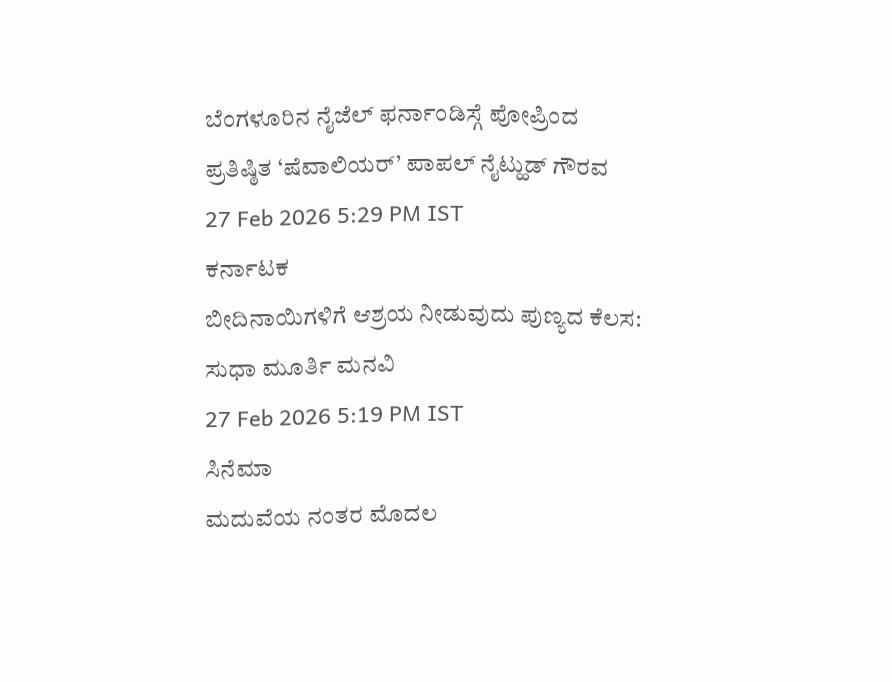ಬೆಂಗಳೂರಿನ ನೈಜೆಲ್ ಫರ್ನಾಂಡಿಸ್ಗೆ ಪೋಪ್ರಿಂದ ಪ್ರತಿಷ್ಠಿತ ‘ಷೆವಾಲಿಯರ್’ ಪಾಪಲ್ ನೈಟ್ಹುಡ್ ಗೌರವ
27 Feb 2026 5:29 PM IST
ಕರ್ನಾಟಕ
ಬೀದಿನಾಯಿಗಳಿಗೆ ಆಶ್ರಯ ನೀಡುವುದು ಪುಣ್ಯದ ಕೆಲಸ: ಸುಧಾ ಮೂರ್ತಿ ಮನವಿ
27 Feb 2026 5:19 PM IST
ಸಿನೆಮಾ
ಮದುವೆಯ ನಂತರ ಮೊದಲ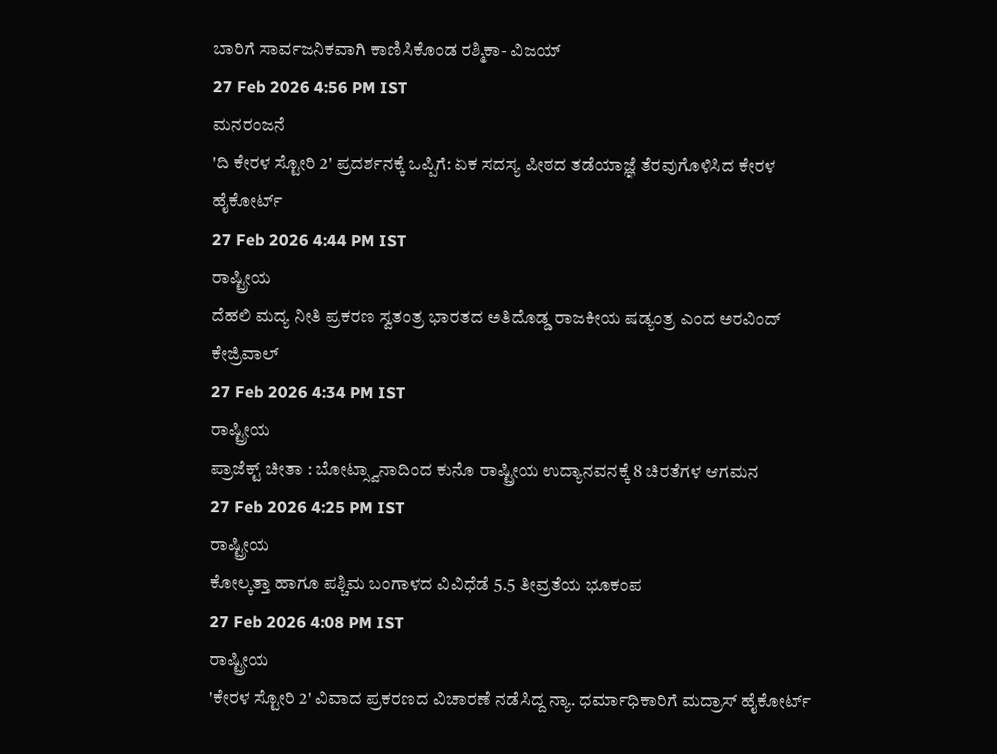ಬಾರಿಗೆ ಸಾರ್ವಜನಿಕವಾಗಿ ಕಾಣಿಸಿಕೊಂಡ ರಶ್ಮಿಕಾ- ವಿಜಯ್
27 Feb 2026 4:56 PM IST
ಮನರಂಜನೆ
'ದಿ ಕೇರಳ ಸ್ಟೋರಿ 2' ಪ್ರದರ್ಶನಕ್ಕೆ ಒಪ್ಪಿಗೆ: ಏಕ ಸದಸ್ಯ ಪೀಠದ ತಡೆಯಾಜ್ಞೆ ತೆರವುಗೊಳಿಸಿದ ಕೇರಳ ಹೈಕೋರ್ಟ್
27 Feb 2026 4:44 PM IST
ರಾಷ್ಟ್ರೀಯ
ದೆಹಲಿ ಮದ್ಯ ನೀತಿ ಪ್ರಕರಣ ಸ್ವತಂತ್ರ ಭಾರತದ ಅತಿದೊಡ್ಡ ರಾಜಕೀಯ ಷಡ್ಯಂತ್ರ ಎಂದ ಅರವಿಂದ್ ಕೇಜ್ರಿವಾಲ್
27 Feb 2026 4:34 PM IST
ರಾಷ್ಟ್ರೀಯ
ಪ್ರಾಜೆಕ್ಟ್ ಚೀತಾ : ಬೋಟ್ಸ್ವಾನಾದಿಂದ ಕುನೊ ರಾಷ್ಟ್ರೀಯ ಉದ್ಯಾನವನಕ್ಕೆ 8 ಚಿರತೆಗಳ ಆಗಮನ
27 Feb 2026 4:25 PM IST
ರಾಷ್ಟ್ರೀಯ
ಕೋಲ್ಕತ್ತಾ ಹಾಗೂ ಪಶ್ಚಿಮ ಬಂಗಾಳದ ವಿವಿಧೆಡೆ 5.5 ತೀವ್ರತೆಯ ಭೂಕಂಪ
27 Feb 2026 4:08 PM IST
ರಾಷ್ಟ್ರೀಯ
'ಕೇರಳ ಸ್ಟೋರಿ 2' ವಿವಾದ ಪ್ರಕರಣದ ವಿಚಾರಣೆ ನಡೆಸಿದ್ದ ನ್ಯಾ. ಧರ್ಮಾಧಿಕಾರಿಗೆ ಮದ್ರಾಸ್ ಹೈಕೋರ್ಟ್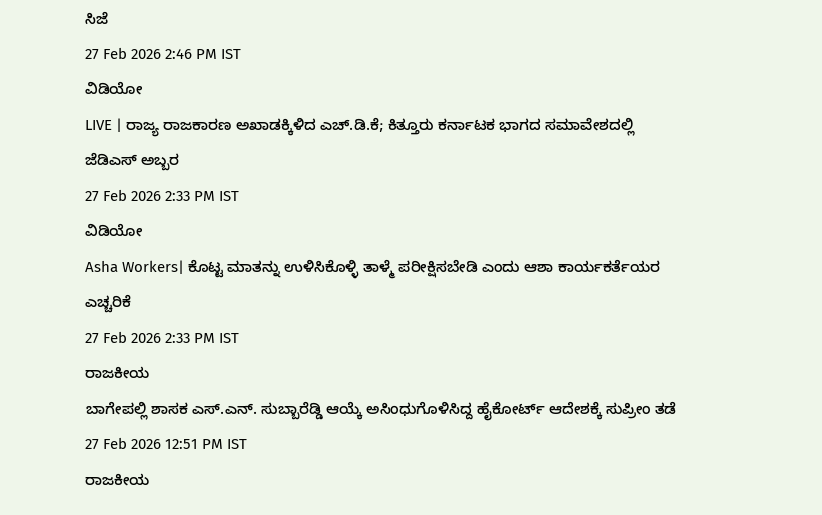ಸಿಜೆ
27 Feb 2026 2:46 PM IST
ವಿಡಿಯೋ
LIVE | ರಾಜ್ಯ ರಾಜಕಾರಣ ಅಖಾಡಕ್ಕಿಳಿದ ಎಚ್.ಡಿ.ಕೆ; ಕಿತ್ತೂರು ಕರ್ನಾಟಕ ಭಾಗದ ಸಮಾವೇಶದಲ್ಲಿ ಜೆಡಿಎಸ್ ಅಬ್ಬರ
27 Feb 2026 2:33 PM IST
ವಿಡಿಯೋ
Asha Workers| ಕೊಟ್ಟ ಮಾತನ್ನು ಉಳಿಸಿಕೊಳ್ಳಿ ತಾಳ್ಮೆ ಪರೀಕ್ಷಿಸಬೇಡಿ ಎಂದು ಆಶಾ ಕಾರ್ಯಕರ್ತೆಯರ ಎಚ್ಚರಿಕೆ
27 Feb 2026 2:33 PM IST
ರಾಜಕೀಯ
ಬಾಗೇಪಲ್ಲಿ ಶಾಸಕ ಎಸ್.ಎನ್. ಸುಬ್ಬಾರೆಡ್ಡಿ ಆಯ್ಕೆ ಅಸಿಂಧುಗೊಳಿಸಿದ್ದ ಹೈಕೋರ್ಟ್ ಆದೇಶಕ್ಕೆ ಸುಪ್ರೀಂ ತಡೆ
27 Feb 2026 12:51 PM IST
ರಾಜಕೀಯ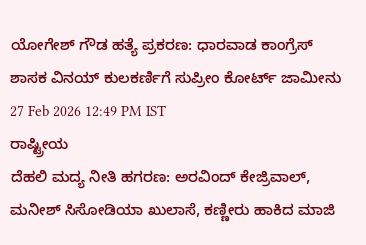ಯೋಗೇಶ್ ಗೌಡ ಹತ್ಯೆ ಪ್ರಕರಣ: ಧಾರವಾಡ ಕಾಂಗ್ರೆಸ್ ಶಾಸಕ ವಿನಯ್ ಕುಲಕರ್ಣಿಗೆ ಸುಪ್ರೀಂ ಕೋರ್ಟ್ ಜಾಮೀನು
27 Feb 2026 12:49 PM IST
ರಾಷ್ಟ್ರೀಯ
ದೆಹಲಿ ಮದ್ಯ ನೀತಿ ಹಗರಣ: ಅರವಿಂದ್ ಕೇಜ್ರಿವಾಲ್, ಮನೀಶ್ ಸಿಸೋಡಿಯಾ ಖುಲಾಸೆ, ಕಣ್ಣೀರು ಹಾಕಿದ ಮಾಜಿ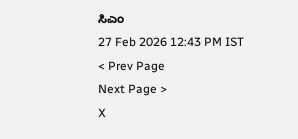ಸಿಎಂ
27 Feb 2026 12:43 PM IST
< Prev Page
Next Page >
X